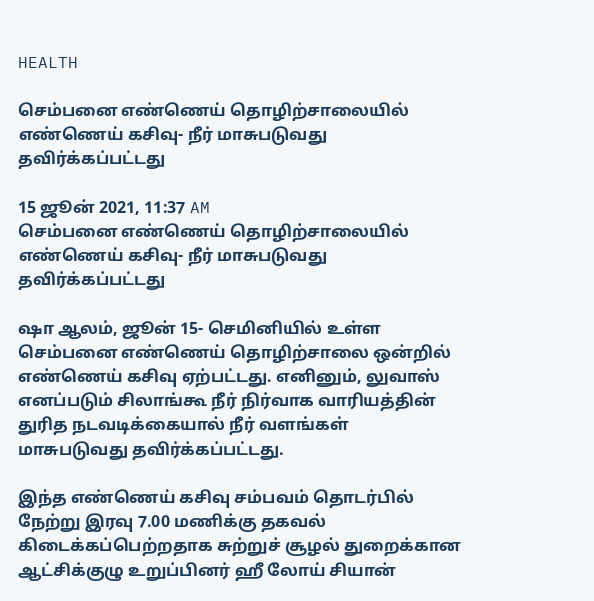HEALTH

செம்பனை எண்ணெய் தொழிற்சாலையில் எண்ணெய் கசிவு- நீர் மாசுபடுவது தவிர்க்கப்பட்டது

15 ஜூன் 2021, 11:37 AM
செம்பனை எண்ணெய் தொழிற்சாலையில் எண்ணெய் கசிவு- நீர் மாசுபடுவது தவிர்க்கப்பட்டது

ஷா ஆலம், ஜூன் 15- செமினியில் உள்ள செம்பனை எண்ணெய் தொழிற்சாலை ஒன்றில் எண்ணெய் கசிவு ஏற்பட்டது. எனினும், லுவாஸ் எனப்படும் சிலாங்கூ நீர் நிர்வாக வாரியத்தின் துரித நடவடிக்கையால் நீர் வளங்கள் மாசுபடுவது தவிர்க்கப்பட்டது.

இந்த எண்ணெய் கசிவு சம்பவம் தொடர்பில்  நேற்று இரவு 7.00 மணிக்கு தகவல் கிடைக்கப்பெற்றதாக சுற்றுச் சூழல் துறைக்கான ஆட்சிக்குழு உறுப்பினர் ஹீ லோய் சியான்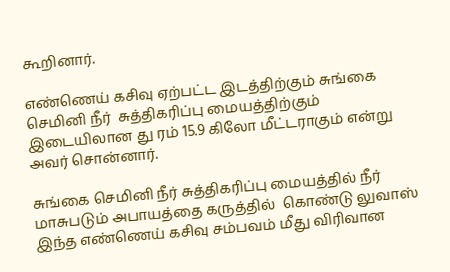கூறினார்.

எண்ணெய் கசிவு ஏற்பட்ட இடத்திற்கும் சுங்கை செமினி நீர்  சுத்திகரிப்பு மையத்திற்கும் இடையிலான து ரம் 15.9 கிலோ மீட்டராகும் என்று அவர் சொன்னார்.

சுங்கை செமினி நீர் சுத்திகரிப்பு மையத்தில் நீர் மாசுபடும் அபாயத்தை கருத்தில்  கொண்டு லுவாஸ் இந்த எண்ணெய் கசிவு சம்பவம் மீது விரிவான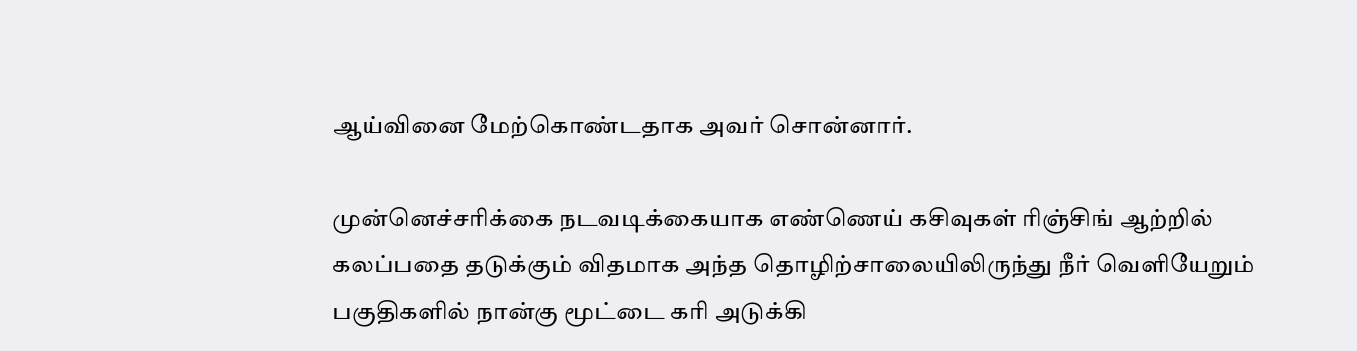ஆய்வினை மேற்கொண்டதாக அவர் சொன்னார்.

முன்னெச்சரிக்கை நடவடிக்கையாக எண்ணெய் கசிவுகள் ரிஞ்சிங் ஆற்றில் கலப்பதை தடுக்கும் விதமாக அந்த தொழிற்சாலையிலிருந்து நீர் வெளியேறும் பகுதிகளில் நான்கு மூட்டை கரி அடுக்கி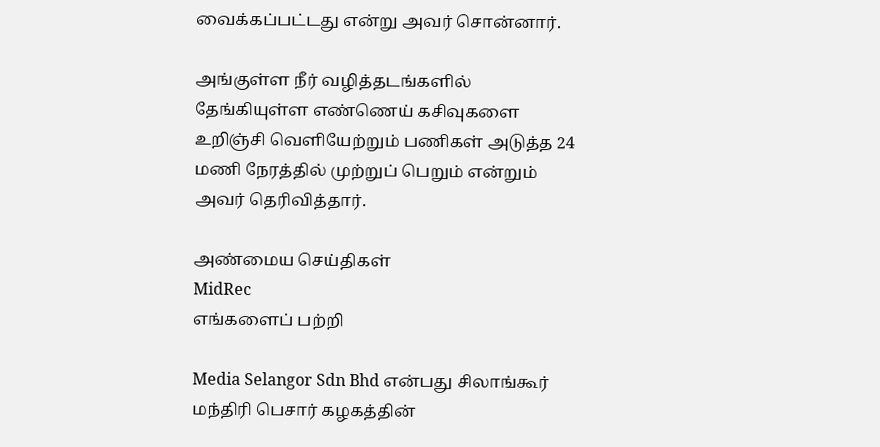வைக்கப்பட்டது என்று அவர் சொன்னார்.

அங்குள்ள நீர் வழித்தடங்களில் தேங்கியுள்ள எண்ணெய் கசிவுகளை உறிஞ்சி வெளியேற்றும் பணிகள் அடுத்த 24 மணி நேரத்தில் முற்றுப் பெறும் என்றும் அவர் தெரிவித்தார்.

அண்மைய செய்திகள்
MidRec
எங்களைப் பற்றி

Media Selangor Sdn Bhd என்பது சிலாங்கூர் மந்திரி பெசார் கழகத்தின்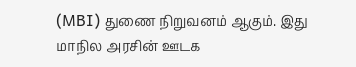(MBI) துணை நிறுவனம் ஆகும். இது மாநில அரசின் ஊடக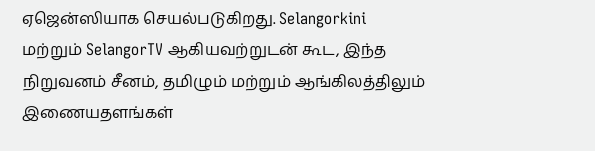ஏஜென்ஸியாக செயல்படுகிறது. Selangorkini மற்றும் SelangorTV ஆகியவற்றுடன் கூட, இந்த நிறுவனம் சீனம், தமிழும் மற்றும் ஆங்கிலத்திலும் இணையதளங்கள்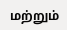மற்றும்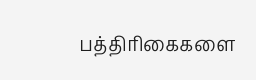பத்திரிகைகளை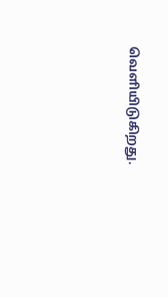வெளியிடுகிறது.